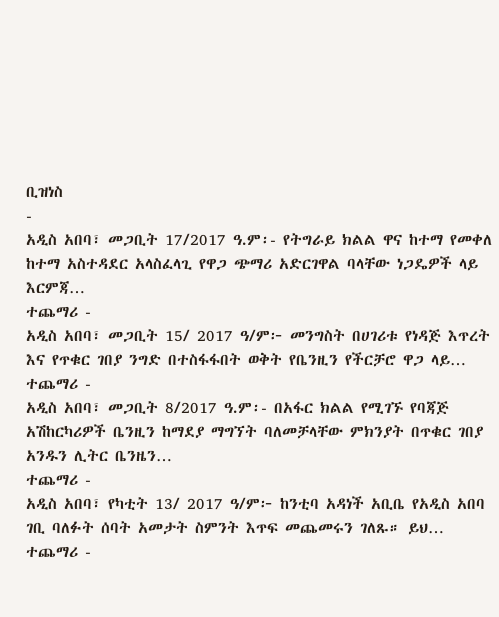ቢዝነስ
-
አዲስ አበባ፣ መጋቢት 17/2017 ዓ.ም፡- የትግራይ ክልል ዋና ከተማ የመቀለ ከተማ አስተዳደር አላስፈላጊ የዋጋ ጭማሪ አድርገዋል ባላቸው ነጋዴዎች ላይ እርምጃ…
ተጨማሪ -
አዲስ አበባ፣ መጋቢት 15/ 2017 ዓ/ም፦ መንግስት በሀገሪቱ የነዳጅ እጥረት እና የጥቁር ገበያ ንግድ በተስፋፋበት ወቅት የቤንዚን የችርቻሮ ዋጋ ላይ…
ተጨማሪ -
አዲስ አበባ፣ መጋቢት 8/2017 ዓ.ም፡- በአፋር ክልል የሚገኙ የባጃጅ አሽከርካሪዎች ቤንዚን ከማደያ ማግኘት ባለመቻላቸው ምክንያት በጥቁር ገበያ አንዱን ሊትር ቤንዜን…
ተጨማሪ -
አዲስ አበባ፣ የካቲት 13/ 2017 ዓ/ም፦ ከንቲባ አዳነች አቢቤ የአዲስ አበባ ገቢ ባለፉት ሰባት አመታት ስምንት እጥፍ መጨመሩን ገለጹ። ይህ…
ተጨማሪ -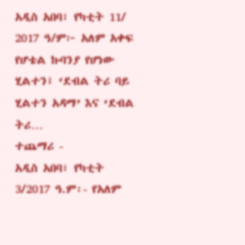አዲስ አበባ፣ የካቲት 11/ 2017 ዓ/ም፦ አለም አቀፍ የሆቴል ኩባንያ የሆነው ሂልተን፤ ‘ደብል ትሪ ባይ ሂልተን አዳማ’ እና ‘ደብል ትሪ…
ተጨማሪ -
አዲስ አበባ፣ የካቲት 3/2017 ዓ.ም፡- የአለም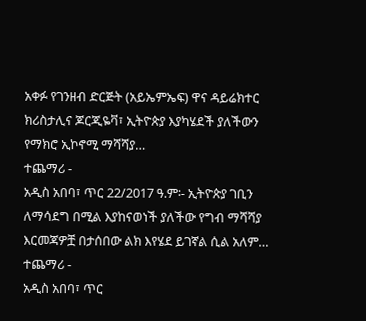አቀፉ የገንዘብ ድርጅት (አይኤምኤፍ) ዋና ዳይሬክተር ክሪስታሊና ጆርጂዬቫ፣ ኢትዮጵያ እያካሄደች ያለችውን የማክሮ ኢኮኖሚ ማሻሻያ…
ተጨማሪ -
አዲስ አበባ፣ ጥር 22/2017 ዓ.ም፡- ኢትዮጵያ ገቢን ለማሳደግ በሚል እያከናወነች ያለችው የግብ ማሻሻያ እርመጃዎቿ በታሰበው ልክ እየሄደ ይገኛል ሲል አለም…
ተጨማሪ -
አዲስ አበባ፣ ጥር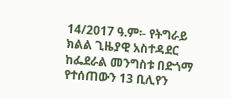14/2017 ዓ.ም፡- የትግራይ ክልል ጊዜያዊ አስተዳደር ከፌደራል መንግስቱ በድጎማ የተሰጠውን 13 ቢሊየን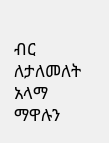ብር ለታለመለት አላማ ማዋሉን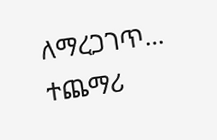ለማረጋገጥ…
ተጨማሪ